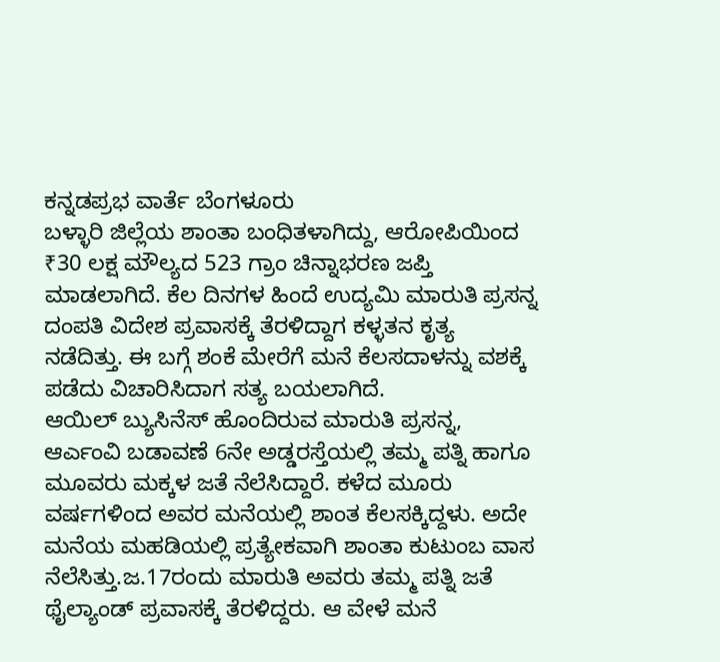ಕನ್ನಡಪ್ರಭ ವಾರ್ತೆ ಬೆಂಗಳೂರು
ಬಳ್ಳಾರಿ ಜಿಲ್ಲೆಯ ಶಾಂತಾ ಬಂಧಿತಳಾಗಿದ್ದು, ಆರೋಪಿಯಿಂದ ₹30 ಲಕ್ಷ ಮೌಲ್ಯದ 523 ಗ್ರಾಂ ಚಿನ್ನಾಭರಣ ಜಪ್ತಿ ಮಾಡಲಾಗಿದೆ. ಕೆಲ ದಿನಗಳ ಹಿಂದೆ ಉದ್ಯಮಿ ಮಾರುತಿ ಪ್ರಸನ್ನ ದಂಪತಿ ವಿದೇಶ ಪ್ರವಾಸಕ್ಕೆ ತೆರಳಿದ್ದಾಗ ಕಳ್ಳತನ ಕೃತ್ಯ ನಡೆದಿತ್ತು. ಈ ಬಗ್ಗೆ ಶಂಕೆ ಮೇರೆಗೆ ಮನೆ ಕೆಲಸದಾಳನ್ನು ವಶಕ್ಕೆ ಪಡೆದು ವಿಚಾರಿಸಿದಾಗ ಸತ್ಯ ಬಯಲಾಗಿದೆ.
ಆಯಿಲ್ ಬ್ಯುಸಿನೆಸ್ ಹೊಂದಿರುವ ಮಾರುತಿ ಪ್ರಸನ್ನ, ಆರ್ಎಂವಿ ಬಡಾವಣೆ 6ನೇ ಅಡ್ಡರಸ್ತೆಯಲ್ಲಿ ತಮ್ಮ ಪತ್ನಿ ಹಾಗೂ ಮೂವರು ಮಕ್ಕಳ ಜತೆ ನೆಲೆಸಿದ್ದಾರೆ. ಕಳೆದ ಮೂರು ವರ್ಷಗಳಿಂದ ಅವರ ಮನೆಯಲ್ಲಿ ಶಾಂತ ಕೆಲಸಕ್ಕಿದ್ದಳು. ಅದೇ ಮನೆಯ ಮಹಡಿಯಲ್ಲಿ ಪ್ರತ್ಯೇಕವಾಗಿ ಶಾಂತಾ ಕುಟುಂಬ ವಾಸ ನೆಲೆಸಿತ್ತು.ಜ.17ರಂದು ಮಾರುತಿ ಅವರು ತಮ್ಮ ಪತ್ನಿ ಜತೆ ಥೈಲ್ಯಾಂಡ್ ಪ್ರವಾಸಕ್ಕೆ ತೆರಳಿದ್ದರು. ಆ ವೇಳೆ ಮನೆ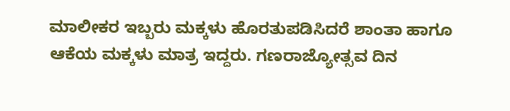ಮಾಲೀಕರ ಇಬ್ಬರು ಮಕ್ಕಳು ಹೊರತುಪಡಿಸಿದರೆ ಶಾಂತಾ ಹಾಗೂ ಆಕೆಯ ಮಕ್ಕಳು ಮಾತ್ರ ಇದ್ದರು. ಗಣರಾಜ್ಯೋತ್ಸವ ದಿನ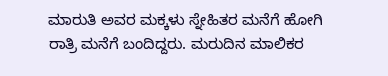ಮಾರುತಿ ಅವರ ಮಕ್ಕಳು ಸ್ನೇಹಿತರ ಮನೆಗೆ ಹೋಗಿ ರಾತ್ರಿ ಮನೆಗೆ ಬಂದಿದ್ದರು. ಮರುದಿನ ಮಾಲಿಕರ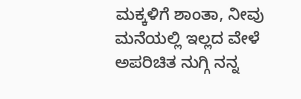ಮಕ್ಕಳಿಗೆ ಶಾಂತಾ, ನೀವು ಮನೆಯಲ್ಲಿ ಇಲ್ಲದ ವೇಳೆ ಅಪರಿಚಿತ ನುಗ್ಗಿ ನನ್ನ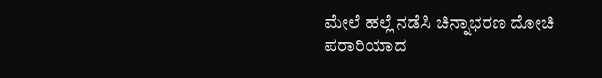ಮೇಲೆ ಹಲ್ಲೆ ನಡೆಸಿ ಚಿನ್ನಾಭರಣ ದೋಚಿ ಪರಾರಿಯಾದ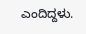ಎಂದಿದ್ದಳು.